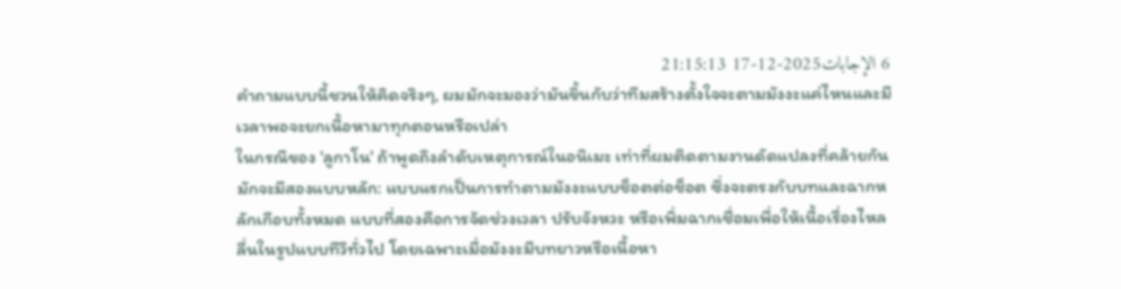6 الإجابات2025-12-17 21:15:13
คำถามแบบนี้ชวนให้คิดจริงๆ, ผมมักจะมองว่ามันขึ้นกับว่าทีมสร้างตั้งใจจะตามมังงะแค่ไหนและมีเวลาพอจะยกเนื้อหามาทุกตอนหรือเปล่า
ในกรณีของ 'ลูกาโน' ถ้าพูดถึงลำดับเหตุการณ์ในอนิเมะ เท่าที่ผมติดตามงานดัดแปลงที่คล้ายกัน มักจะมีสองแบบหลัก: แบบแรกเป็นการทำตามมังงะแบบช็อตต่อช็อต ซึ่งจะตรงกับบทและฉากหลักเกือบทั้งหมด แบบที่สองคือการจัดช่วงเวลา ปรับจังหวะ หรือเพิ่มฉากเชื่อมเพื่อให้เนื้อเรื่องไหลลื่นในรูปแบบทีวีทั่วไป โดยเฉพาะเมื่อมังงะมีบทยาวหรือเนื้อหา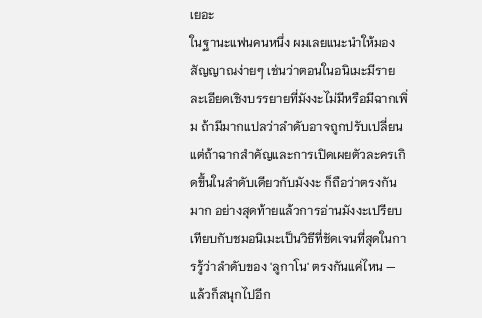เยอะ
ในฐานะแฟนคนหนึ่ง ผมเลยแนะนำให้มองสัญญาณง่ายๆ เช่นว่าตอนในอนิเมะมีรายละเอียดเชิงบรรยายที่มังงะไม่มีหรือมีฉากเพิ่ม ถ้ามีมากแปลว่าลำดับอาจถูกปรับเปลี่ยน แต่ถ้าฉากสำคัญและการเปิดเผยตัวละครเกิดขึ้นในลำดับเดียวกับมังงะ ก็ถือว่าตรงกันมาก อย่างสุดท้ายแล้วการอ่านมังงะเปรียบเทียบกับชมอนิเมะเป็นวิธีที่ชัดเจนที่สุดในการรู้ว่าลำดับของ 'ลูกาโน' ตรงกันแค่ไหน — แล้วก็สนุกไปอีก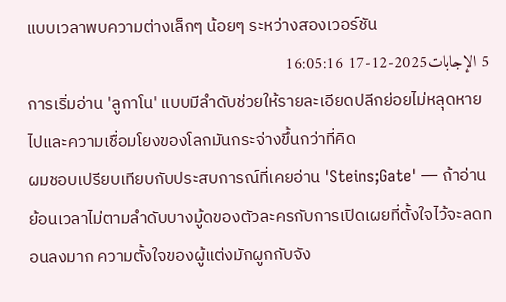แบบเวลาพบความต่างเล็กๆ น้อยๆ ระหว่างสองเวอร์ชัน
5 الإجابات2025-12-17 16:05:16
การเริ่มอ่าน 'ลูกาโน' แบบมีลำดับช่วยให้รายละเอียดปลีกย่อยไม่หลุดหายไปและความเชื่อมโยงของโลกมันกระจ่างขึ้นกว่าที่คิด
ผมชอบเปรียบเทียบกับประสบการณ์ที่เคยอ่าน 'Steins;Gate' — ถ้าอ่านย้อนเวลาไม่ตามลำดับบางมู้ดของตัวละครกับการเปิดเผยที่ตั้งใจไว้จะลดทอนลงมาก ความตั้งใจของผู้แต่งมักผูกกับจัง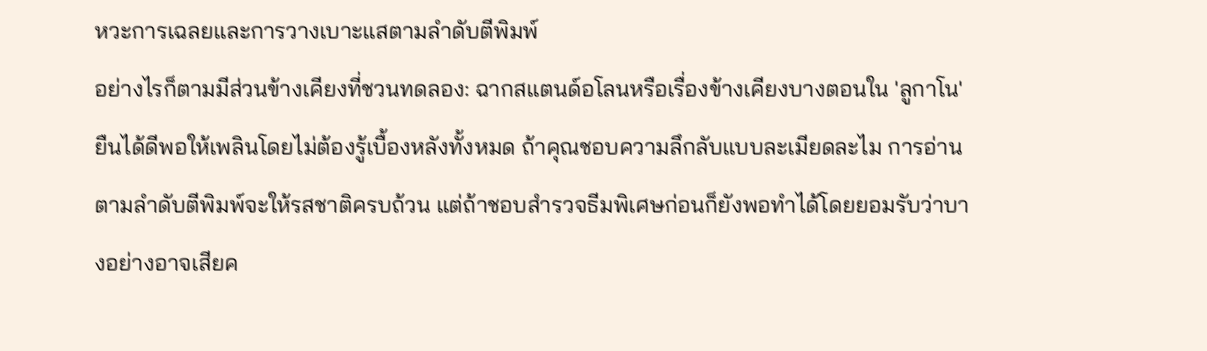หวะการเฉลยและการวางเบาะแสตามลำดับตีพิมพ์
อย่างไรก็ตามมีส่วนข้างเคียงที่ชวนทดลอง: ฉากสแตนด์อโลนหรือเรื่องข้างเคียงบางตอนใน 'ลูกาโน' ยืนได้ดีพอให้เพลินโดยไม่ต้องรู้เบื้องหลังทั้งหมด ถ้าคุณชอบความลึกลับแบบละเมียดละไม การอ่านตามลำดับตีพิมพ์จะให้รสชาติครบถ้วน แต่ถ้าชอบสำรวจธีมพิเศษก่อนก็ยังพอทำได้โดยยอมรับว่าบางอย่างอาจเสียค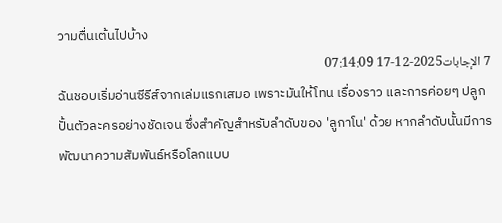วามตื่นเต้นไปบ้าง
7 الإجابات2025-12-17 07:14:09
ฉันชอบเริ่มอ่านซีรีส์จากเล่มแรกเสมอ เพราะมันให้โทน เรื่องราว และการค่อยๆ ปลูกปั้นตัวละครอย่างชัดเจน ซึ่งสำคัญสำหรับลำดับของ 'ลูกาโน' ด้วย หากลำดับนั้นมีการพัฒนาความสัมพันธ์หรือโลกแบบ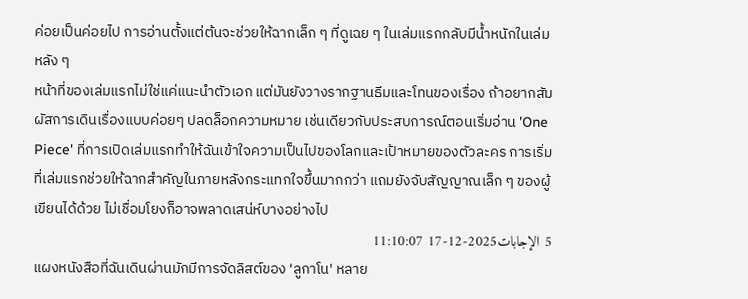ค่อยเป็นค่อยไป การอ่านตั้งแต่ต้นจะช่วยให้ฉากเล็ก ๆ ที่ดูเฉย ๆ ในเล่มแรกกลับมีน้ำหนักในเล่มหลัง ๆ
หน้าที่ของเล่มแรกไม่ใช่แค่แนะนำตัวเอก แต่มันยังวางรากฐานธีมและโทนของเรื่อง ถ้าอยากสัมผัสการเดินเรื่องแบบค่อยๆ ปลดล็อกความหมาย เช่นเดียวกับประสบการณ์ตอนเริ่มอ่าน 'One Piece' ที่การเปิดเล่มแรกทำให้ฉันเข้าใจความเป็นไปของโลกและเป้าหมายของตัวละคร การเริ่มที่เล่มแรกช่วยให้ฉากสำคัญในภายหลังกระแทกใจขึ้นมากกว่า แถมยังจับสัญญาณเล็ก ๆ ของผู้เขียนได้ด้วย ไม่เชื่อมโยงก็อาจพลาดเสน่ห์บางอย่างไป
5 الإجابات2025-12-17 11:10:07
แผงหนังสือที่ฉันเดินผ่านมักมีการจัดลิสต์ของ 'ลูกาโน' หลาย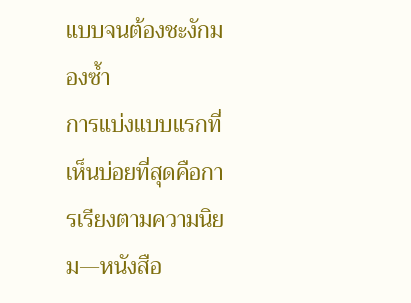แบบจนต้องชะงักมองซ้ำ
การแบ่งแบบแรกที่เห็นบ่อยที่สุดคือการเรียงตามความนิยม—หนังสือ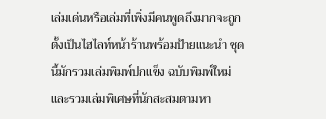เล่มเด่นหรือเล่มที่เพิ่งมีคนพูดถึงมากจะถูกตั้งเป็นไฮไลท์หน้าร้านพร้อมป้ายแนะนำ ชุดนี้มักรวมเล่มพิมพ์ปกแข็ง ฉบับพิมพ์ใหม่ และรวมเล่มพิเศษที่นักสะสมตามหา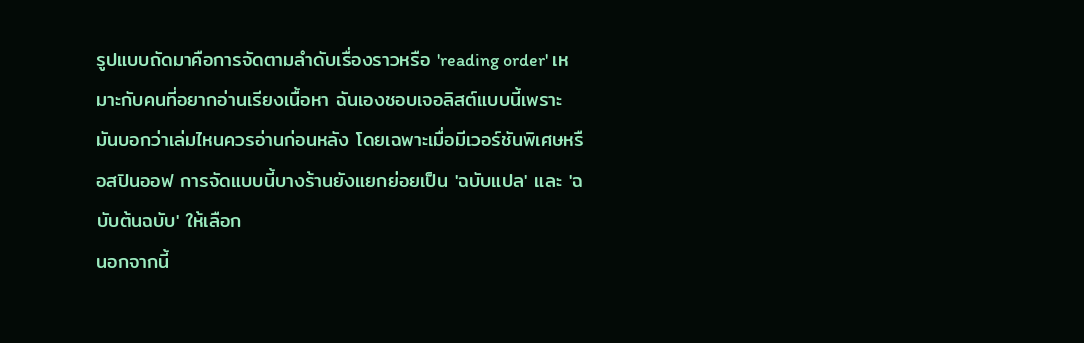รูปแบบถัดมาคือการจัดตามลำดับเรื่องราวหรือ 'reading order' เหมาะกับคนที่อยากอ่านเรียงเนื้อหา ฉันเองชอบเจอลิสต์แบบนี้เพราะมันบอกว่าเล่มไหนควรอ่านก่อนหลัง โดยเฉพาะเมื่อมีเวอร์ชันพิเศษหรือสปินออฟ การจัดแบบนี้บางร้านยังแยกย่อยเป็น 'ฉบับแปล' และ 'ฉบับต้นฉบับ' ให้เลือก
นอกจากนี้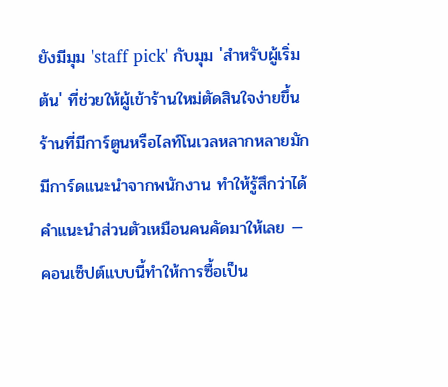ยังมีมุม 'staff pick' กับมุม 'สำหรับผู้เริ่มต้น' ที่ช่วยให้ผู้เข้าร้านใหม่ตัดสินใจง่ายขึ้น ร้านที่มีการ์ตูนหรือไลท์โนเวลหลากหลายมักมีการ์ดแนะนำจากพนักงาน ทำให้รู้สึกว่าได้คำแนะนำส่วนตัวเหมือนคนคัดมาให้เลย — คอนเซ็ปต์แบบนี้ทำให้การซื้อเป็น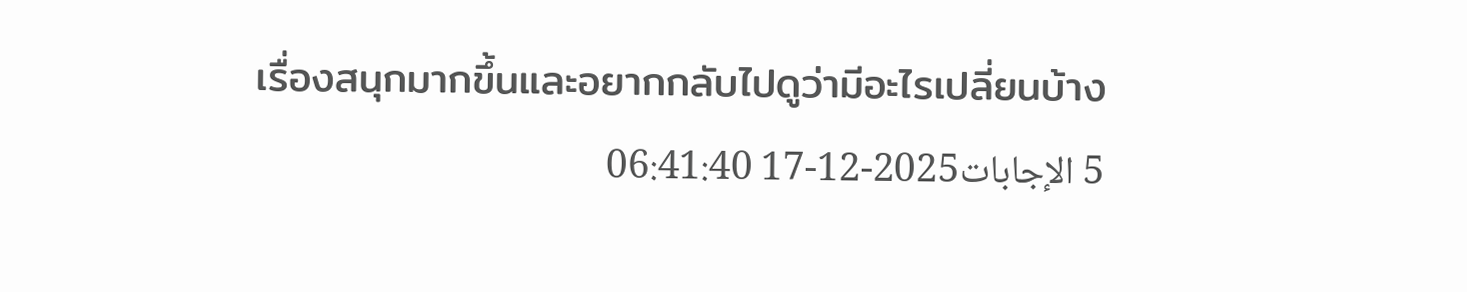เรื่องสนุกมากขึ้นและอยากกลับไปดูว่ามีอะไรเปลี่ยนบ้าง
5 الإجابات2025-12-17 06:41:40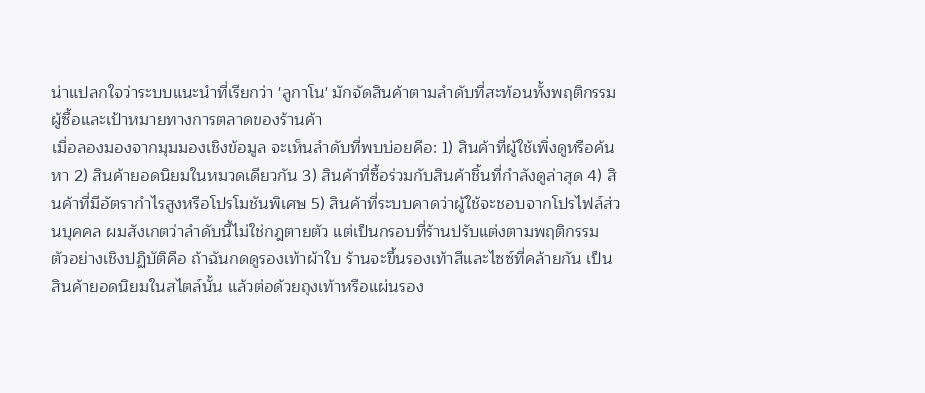น่าแปลกใจว่าระบบแนะนำที่เรียกว่า 'ลูกาโน' มักจัดสินค้าตามลำดับที่สะท้อนทั้งพฤติกรรมผู้ซื้อและเป้าหมายทางการตลาดของร้านค้า
เมื่อลองมองจากมุมมองเชิงข้อมูล จะเห็นลำดับที่พบบ่อยคือ: 1) สินค้าที่ผู้ใช้เพิ่งดูหรือค้นหา 2) สินค้ายอดนิยมในหมวดเดียวกัน 3) สินค้าที่ซื้อร่วมกับสินค้าชิ้นที่กำลังดูล่าสุด 4) สินค้าที่มีอัตรากำไรสูงหรือโปรโมชันพิเศษ 5) สินค้าที่ระบบคาดว่าผู้ใช้จะชอบจากโปรไฟล์ส่วนบุคคล ผมสังเกตว่าลำดับนี้ไม่ใช่กฎตายตัว แต่เป็นกรอบที่ร้านปรับแต่งตามพฤติกรรม
ตัวอย่างเชิงปฏิบัติคือ ถ้าฉันกดดูรองเท้าผ้าใบ ร้านจะขึ้นรองเท้าสีและไซซ์ที่คล้ายกัน เป็นสินค้ายอดนิยมในสไตล์นั้น แล้วต่อด้วยถุงเท้าหรือแผ่นรอง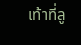เท้าที่ลู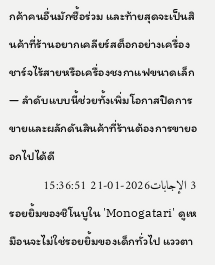กค้าคนอื่นมักซื้อร่วม และท้ายสุดจะเป็นสินค้าที่ร้านอยากเคลียร์สต็อกอย่างเครื่องชาร์จไร้สายหรือเครื่องชงกาแฟขนาดเล็ก — ลำดับแบบนี้ช่วยทั้งเพิ่มโอกาสปิดการขายและผลักดันสินค้าที่ร้านต้องการขายออกไปได้ดี
3 الإجابات2026-01-21 15:36:51
รอยยิ้มของชิโนบูใน 'Monogatari' ดูเหมือนจะไม่ใช่รอยยิ้มของเด็กทั่วไป แววตา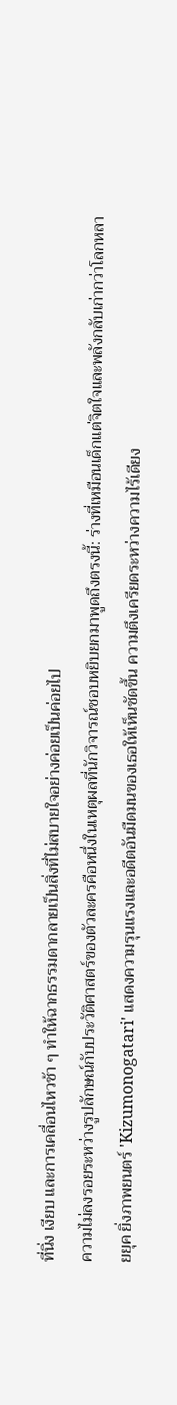ที่นิ่ง เงียบ และการเคลื่อนไหวช้า ๆ ทำให้ฉากธรรมดากลายเป็นสิ่งที่ไม่สบายใจอย่างค่อยเป็นค่อยไป
ความไม่ลงรอยระหว่างรูปลักษณ์กับประวัติศาสตร์ของตัวละครคือหนึ่งในเหตุผลที่นักวิจารณ์ชอบหยิบยกมาพูดถึงตรงนี้: ร่างที่เหมือนเด็กแต่จิตใจและพลังกลับเก่ากว่าโลกหลายยุค ยิ่งภาพยนตร์ 'Kizumonogatari' แสดงความรุนแรงและอดีตอันมืดมนของเธอให้เห็นชัดขึ้น ความตึงเครียดระหว่างความไร้เดียง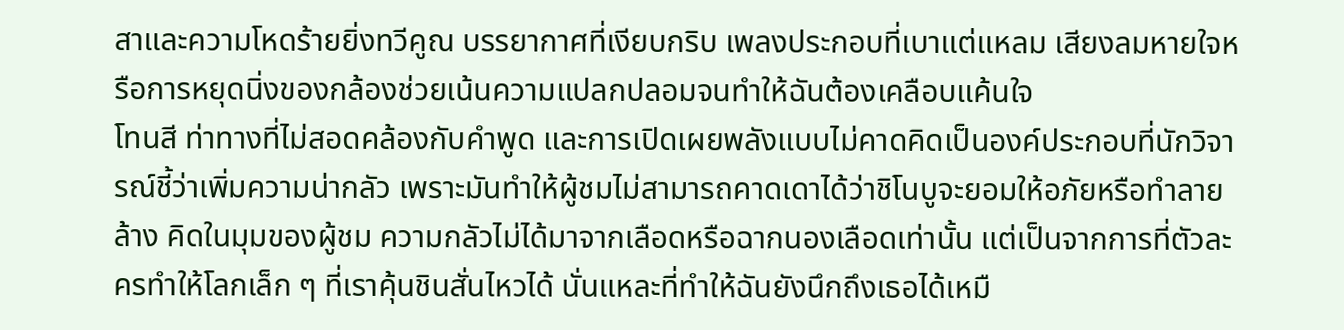สาและความโหดร้ายยิ่งทวีคูณ บรรยากาศที่เงียบกริบ เพลงประกอบที่เบาแต่แหลม เสียงลมหายใจหรือการหยุดนิ่งของกล้องช่วยเน้นความแปลกปลอมจนทำให้ฉันต้องเคลือบแค้นใจ
โทนสี ท่าทางที่ไม่สอดคล้องกับคำพูด และการเปิดเผยพลังแบบไม่คาดคิดเป็นองค์ประกอบที่นักวิจารณ์ชี้ว่าเพิ่มความน่ากลัว เพราะมันทำให้ผู้ชมไม่สามารถคาดเดาได้ว่าชิโนบูจะยอมให้อภัยหรือทำลายล้าง คิดในมุมของผู้ชม ความกลัวไม่ได้มาจากเลือดหรือฉากนองเลือดเท่านั้น แต่เป็นจากการที่ตัวละครทำให้โลกเล็ก ๆ ที่เราคุ้นชินสั่นไหวได้ นั่นแหละที่ทำให้ฉันยังนึกถึงเธอได้เหมื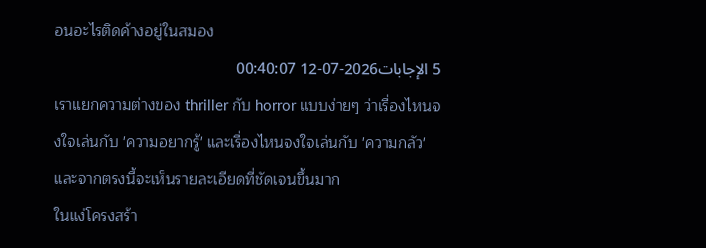อนอะไรติดค้างอยู่ในสมอง
5 الإجابات2026-07-12 00:40:07
เราแยกความต่างของ thriller กับ horror แบบง่ายๆ ว่าเรื่องไหนจงใจเล่นกับ 'ความอยากรู้' และเรื่องไหนจงใจเล่นกับ 'ความกลัว' และจากตรงนี้จะเห็นรายละเอียดที่ชัดเจนขึ้นมาก
ในแง่โครงสร้า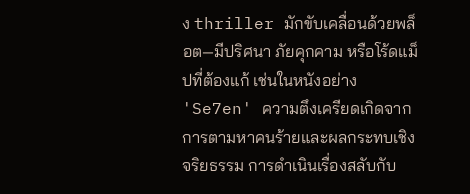ง thriller มักขับเคลื่อนด้วยพล็อต—มีปริศนา ภัยคุกคาม หรือโร้ดแม็ปที่ต้องแก้ เช่นในหนังอย่าง 'Se7en' ความตึงเครียดเกิดจากการตามหาคนร้ายและผลกระทบเชิงจริยธรรม การดำเนินเรื่องสลับกับ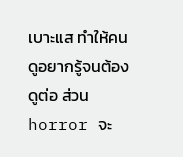เบาะแส ทำให้คนดูอยากรู้จนต้องดูต่อ ส่วน horror จะ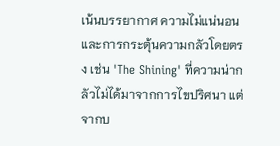เน้นบรรยากาศ ความไม่แน่นอน และการกระตุ้นความกลัวโดยตรง เช่น 'The Shining' ที่ความน่ากลัวไม่ได้มาจากการไขปริศนา แต่จากบ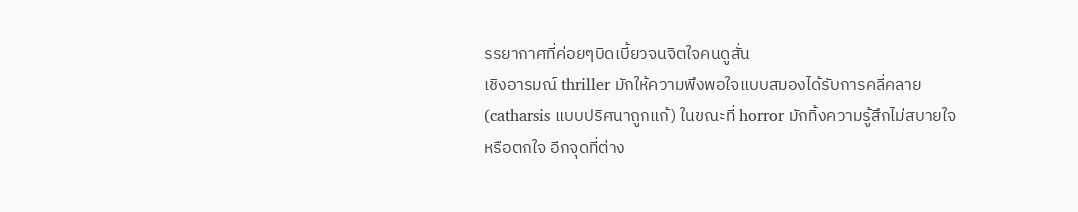รรยากาศที่ค่อยๆบิดเบี้ยวจนจิตใจคนดูสั่น
เชิงอารมณ์ thriller มักให้ความพึงพอใจแบบสมองได้รับการคลี่คลาย (catharsis แบบปริศนาถูกแก้) ในขณะที่ horror มักทิ้งความรู้สึกไม่สบายใจหรือตกใจ อีกจุดที่ต่าง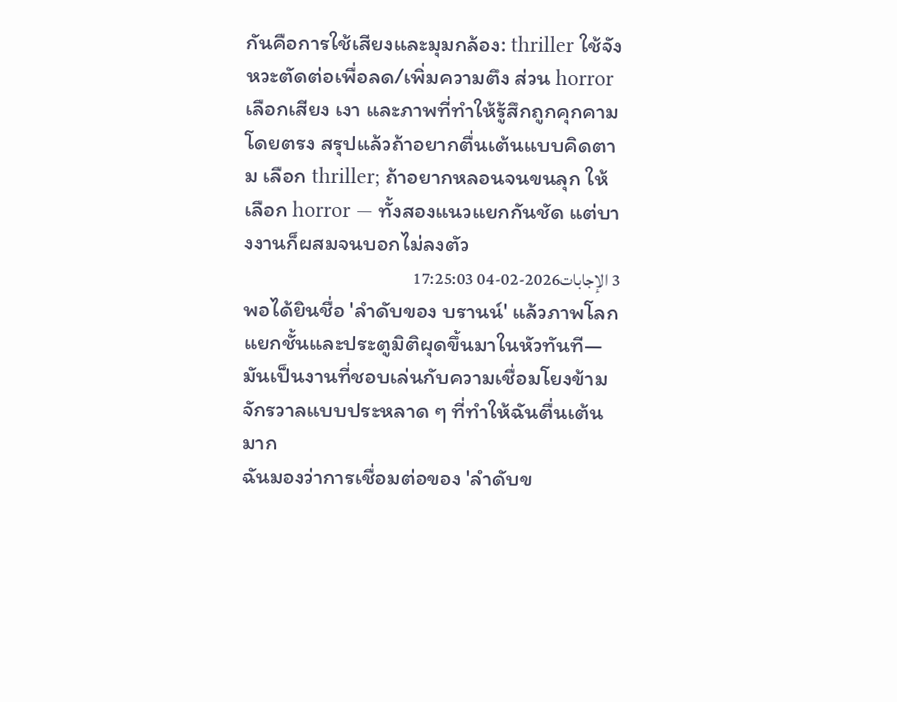กันคือการใช้เสียงและมุมกล้อง: thriller ใช้จังหวะตัดต่อเพื่อลด/เพิ่มความตึง ส่วน horror เลือกเสียง เงา และภาพที่ทำให้รู้สึกถูกคุกคามโดยตรง สรุปแล้วถ้าอยากตื่นเต้นแบบคิดตาม เลือก thriller; ถ้าอยากหลอนจนขนลุก ให้เลือก horror — ทั้งสองแนวแยกกันชัด แต่บางงานก็ผสมจนบอกไม่ลงตัว
3 الإجابات2026-02-04 17:25:03
พอได้ยินชื่อ 'ลำดับของ บรานน์' แล้วภาพโลกแยกชั้นและประตูมิติผุดขึ้นมาในหัวทันที—มันเป็นงานที่ชอบเล่นกับความเชื่อมโยงข้ามจักรวาลแบบประหลาด ๆ ที่ทำให้ฉันตื่นเต้นมาก
ฉันมองว่าการเชื่อมต่อของ 'ลำดับข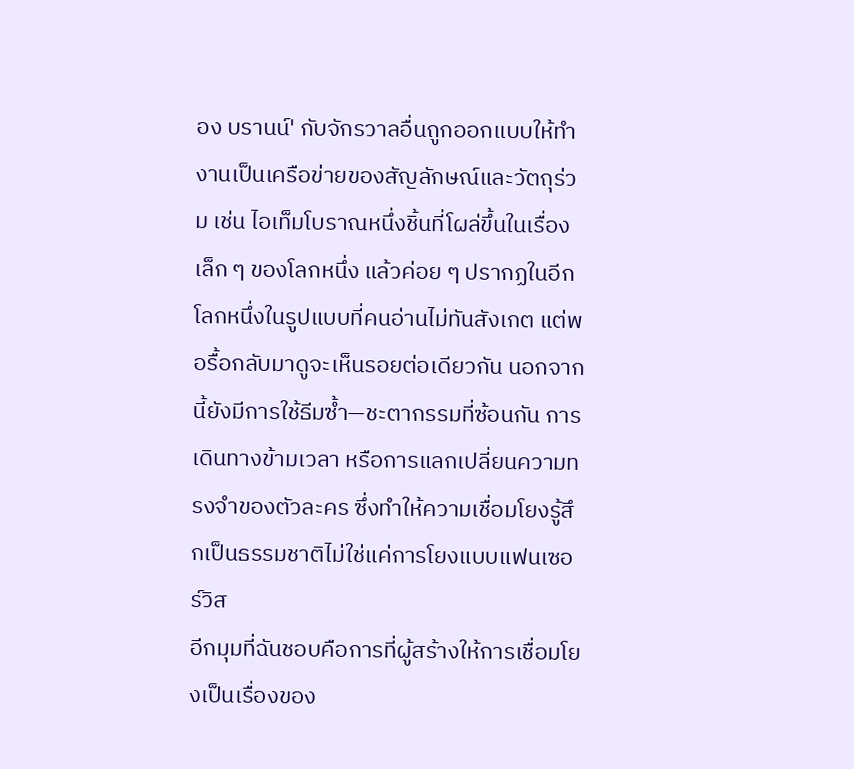อง บรานน์' กับจักรวาลอื่นถูกออกแบบให้ทำงานเป็นเครือข่ายของสัญลักษณ์และวัตถุร่วม เช่น ไอเท็มโบราณหนึ่งชิ้นที่โผล่ขึ้นในเรื่องเล็ก ๆ ของโลกหนึ่ง แล้วค่อย ๆ ปรากฏในอีกโลกหนึ่งในรูปแบบที่คนอ่านไม่ทันสังเกต แต่พอรื้อกลับมาดูจะเห็นรอยต่อเดียวกัน นอกจากนี้ยังมีการใช้ธีมซ้ำ—ชะตากรรมที่ซ้อนกัน การเดินทางข้ามเวลา หรือการแลกเปลี่ยนความทรงจำของตัวละคร ซึ่งทำให้ความเชื่อมโยงรู้สึกเป็นธรรมชาติไม่ใช่แค่การโยงแบบแฟนเซอร์วิส
อีกมุมที่ฉันชอบคือการที่ผู้สร้างให้การเชื่อมโยงเป็นเรื่องของ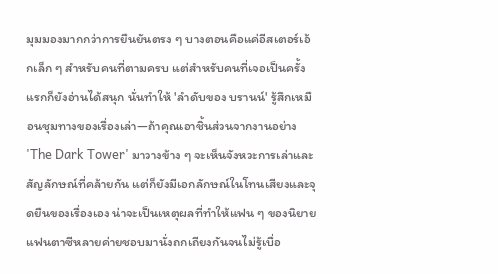มุมมองมากกว่าการยืนยันตรง ๆ บางตอนคือแค่อีสเตอร์เอ้กเล็ก ๆ สำหรับคนที่ตามครบ แต่สำหรับคนที่เจอเป็นครั้งแรกก็ยังอ่านได้สนุก นั่นทำให้ 'ลำดับของ บรานน์' รู้สึกเหมือนชุมทางของเรื่องเล่า—ถ้าคุณเอาชิ้นส่วนจากงานอย่าง 'The Dark Tower' มาวางข้าง ๆ จะเห็นจังหวะการเล่าและสัญลักษณ์ที่คล้ายกัน แต่ก็ยังมีเอกลักษณ์ในโทนเสียงและจุดยืนของเรื่องเอง น่าจะเป็นเหตุผลที่ทำให้แฟน ๆ ของนิยายแฟนตาซีหลายค่ายชอบมานั่งถกเถียงกันจนไม่รู้เบื่อ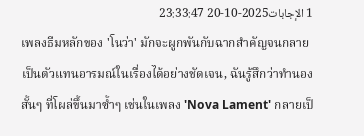1 الإجابات2025-10-20 23:33:47
เพลงธีมหลักของ 'โนว่า' มักจะผูกพันกับฉากสำคัญจนกลายเป็นตัวแทนอารมณ์ในเรื่องได้อย่างชัดเจน, ฉันรู้สึกว่าทำนองสั้นๆ ที่โผล่ขึ้นมาซ้ำๆ เช่นในเพลง 'Nova Lament' กลายเป็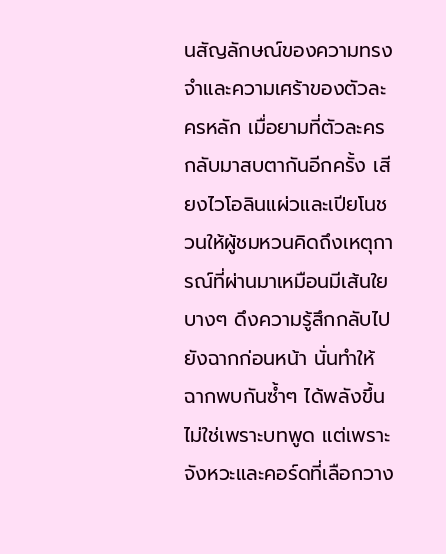นสัญลักษณ์ของความทรงจำและความเศร้าของตัวละครหลัก เมื่อยามที่ตัวละครกลับมาสบตากันอีกครั้ง เสียงไวโอลินแผ่วและเปียโนชวนให้ผู้ชมหวนคิดถึงเหตุการณ์ที่ผ่านมาเหมือนมีเส้นใยบางๆ ดึงความรู้สึกกลับไปยังฉากก่อนหน้า นั่นทำให้ฉากพบกันซ้ำๆ ได้พลังขึ้นไม่ใช่เพราะบทพูด แต่เพราะจังหวะและคอร์ดที่เลือกวาง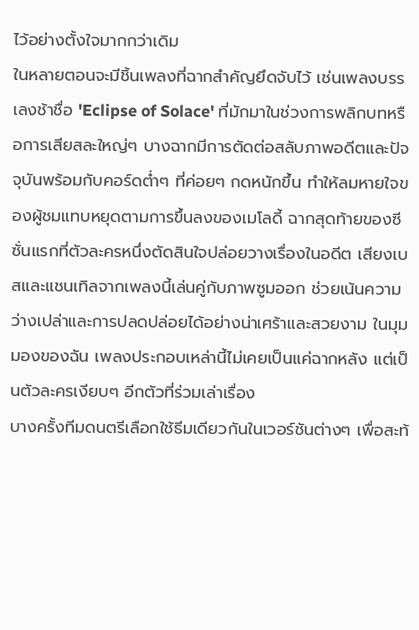ไว้อย่างตั้งใจมากกว่าเดิม
ในหลายตอนจะมีชิ้นเพลงที่ฉากสำคัญยึดจับไว้ เช่นเพลงบรรเลงช้าชื่อ 'Eclipse of Solace' ที่มักมาในช่วงการพลิกบทหรือการเสียสละใหญ่ๆ บางฉากมีการตัดต่อสลับภาพอดีตและปัจจุบันพร้อมกับคอร์ดต่ำๆ ที่ค่อยๆ กดหนักขึ้น ทำให้ลมหายใจของผู้ชมแทบหยุดตามการขึ้นลงของเมโลดี้ ฉากสุดท้ายของซีซั่นแรกที่ตัวละครหนึ่งตัดสินใจปล่อยวางเรื่องในอดีต เสียงเบสและแชนเทิลจากเพลงนี้เล่นคู่กับภาพซูมออก ช่วยเน้นความว่างเปล่าและการปลดปล่อยได้อย่างน่าเศร้าและสวยงาม ในมุมมองของฉัน เพลงประกอบเหล่านี้ไม่เคยเป็นแค่ฉากหลัง แต่เป็นตัวละครเงียบๆ อีกตัวที่ร่วมเล่าเรื่อง
บางครั้งทีมดนตรีเลือกใช้ธีมเดียวกันในเวอร์ชันต่างๆ เพื่อสะท้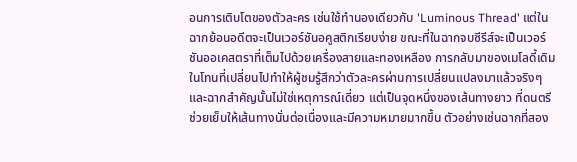อนการเติบโตของตัวละคร เช่นใช้ทำนองเดียวกับ 'Luminous Thread' แต่ในฉากย้อนอดีตจะเป็นเวอร์ชันอคูสติกเรียบง่าย ขณะที่ในฉากจบซีรีส์จะเป็นเวอร์ชันออเคสตราที่เต็มไปด้วยเครื่องสายและทองเหลือง การกลับมาของเมโลดี้เดิมในโทนที่เปลี่ยนไปทำให้ผู้ชมรู้สึกว่าตัวละครผ่านการเปลี่ยนแปลงมาแล้วจริงๆ และฉากสำคัญนั้นไม่ใช่เหตุการณ์เดี่ยว แต่เป็นจุดหนึ่งของเส้นทางยาว ที่ดนตรีช่วยเย็บให้เส้นทางนั่นต่อเนื่องและมีความหมายมากขึ้น ตัวอย่างเช่นฉากที่สอง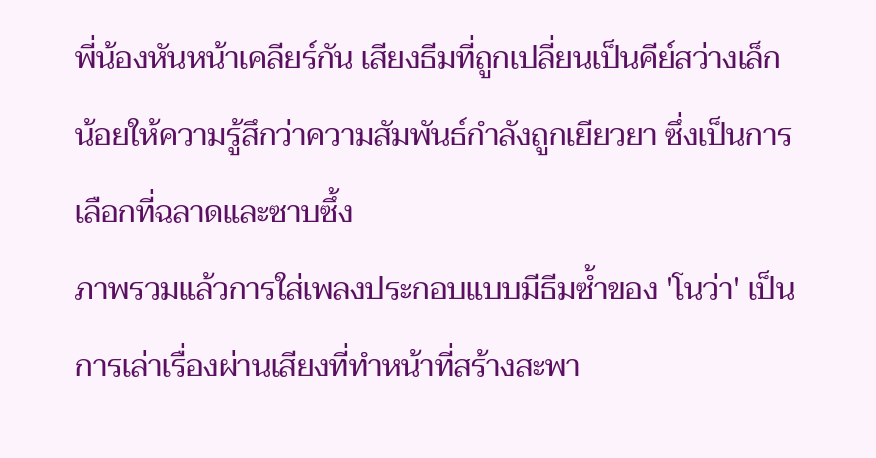พี่น้องหันหน้าเคลียร์กัน เสียงธีมที่ถูกเปลี่ยนเป็นคีย์สว่างเล็กน้อยให้ความรู้สึกว่าความสัมพันธ์กำลังถูกเยียวยา ซึ่งเป็นการเลือกที่ฉลาดและซาบซึ้ง
ภาพรวมแล้วการใส่เพลงประกอบแบบมีธีมซ้ำของ 'โนว่า' เป็นการเล่าเรื่องผ่านเสียงที่ทำหน้าที่สร้างสะพา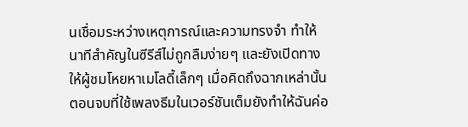นเชื่อมระหว่างเหตุการณ์และความทรงจำ ทำให้นาทีสำคัญในซีรีส์ไม่ถูกลืมง่ายๆ และยังเปิดทางให้ผู้ชมโหยหาเมโลดี้เล็กๆ เมื่อคิดถึงฉากเหล่านั้น ตอนจบที่ใช้เพลงธีมในเวอร์ชันเต็มยังทำให้ฉันค่อ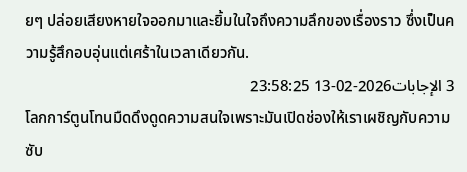ยๆ ปล่อยเสียงหายใจออกมาและยิ้มในใจถึงความลึกของเรื่องราว ซึ่งเป็นความรู้สึกอบอุ่นแต่เศร้าในเวลาเดียวกัน.
3 الإجابات2026-02-13 23:58:25
โลกการ์ตูนโทนมืดดึงดูดความสนใจเพราะมันเปิดช่องให้เราเผชิญกับความซับ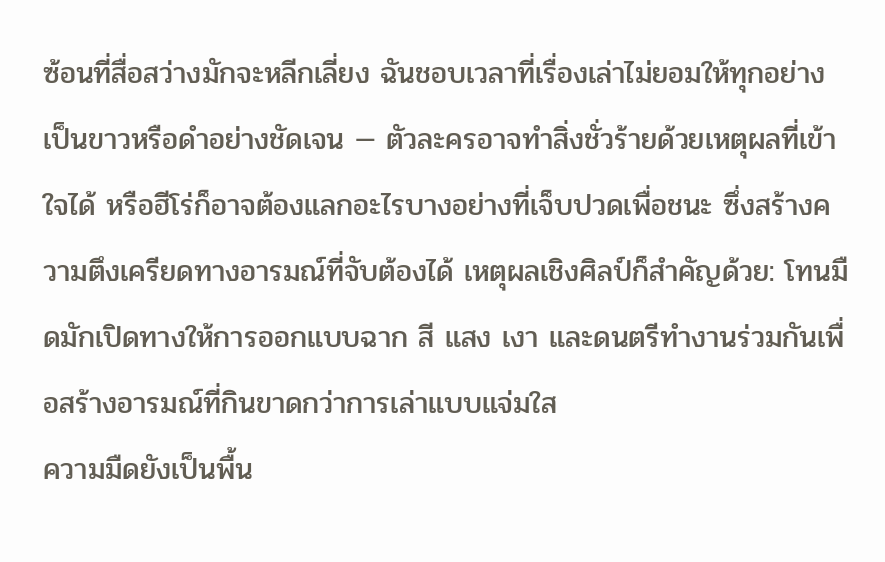ซ้อนที่สื่อสว่างมักจะหลีกเลี่ยง ฉันชอบเวลาที่เรื่องเล่าไม่ยอมให้ทุกอย่างเป็นขาวหรือดำอย่างชัดเจน — ตัวละครอาจทำสิ่งชั่วร้ายด้วยเหตุผลที่เข้าใจได้ หรือฮีโร่ก็อาจต้องแลกอะไรบางอย่างที่เจ็บปวดเพื่อชนะ ซึ่งสร้างความตึงเครียดทางอารมณ์ที่จับต้องได้ เหตุผลเชิงศิลป์ก็สำคัญด้วย: โทนมืดมักเปิดทางให้การออกแบบฉาก สี แสง เงา และดนตรีทำงานร่วมกันเพื่อสร้างอารมณ์ที่กินขาดกว่าการเล่าแบบแจ่มใส
ความมืดยังเป็นพื้น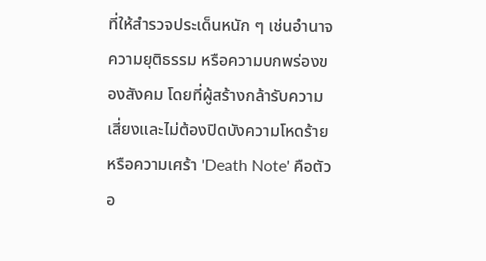ที่ให้สำรวจประเด็นหนัก ๆ เช่นอำนาจ ความยุติธรรม หรือความบกพร่องของสังคม โดยที่ผู้สร้างกล้ารับความเสี่ยงและไม่ต้องปิดบังความโหดร้ายหรือความเศร้า 'Death Note' คือตัวอ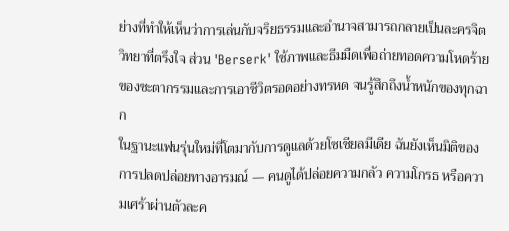ย่างที่ทำให้เห็นว่าการเล่นกับจริยธรรมและอำนาจสามารถกลายเป็นละครจิตวิทยาที่ตรึงใจ ส่วน 'Berserk' ใช้ภาพและธีมมืดเพื่อถ่ายทอดความโหดร้ายของชะตากรรมและการเอาชีวิตรอดอย่างทรหด จนรู้สึกถึงน้ำหนักของทุกฉาก
ในฐานะแฟนรุ่นใหม่ที่โตมากับการดูแลด้วยโซเชียลมีเดีย ฉันยังเห็นมิติของการปลดปล่อยทางอารมณ์ — คนดูได้ปล่อยความกลัว ความโกรธ หรือความเศร้าผ่านตัวละค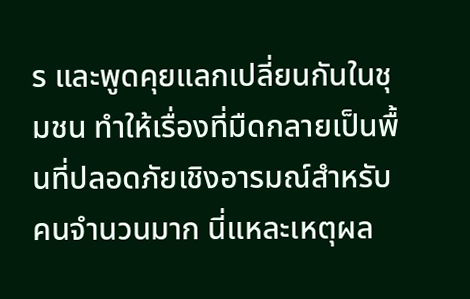ร และพูดคุยแลกเปลี่ยนกันในชุมชน ทำให้เรื่องที่มืดกลายเป็นพื้นที่ปลอดภัยเชิงอารมณ์สำหรับคนจำนวนมาก นี่แหละเหตุผล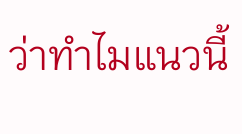ว่าทำไมแนวนี้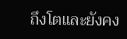ถึงโตและยังคง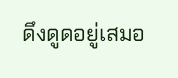ดึงดูดอยู่เสมอ